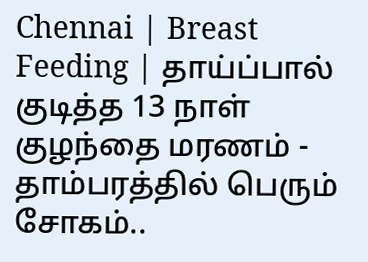Chennai | Breast Feeding | தாய்ப்பால் குடித்த 13 நாள் குழந்தை மரணம் - தாம்பரத்தில் பெரும் சோகம்..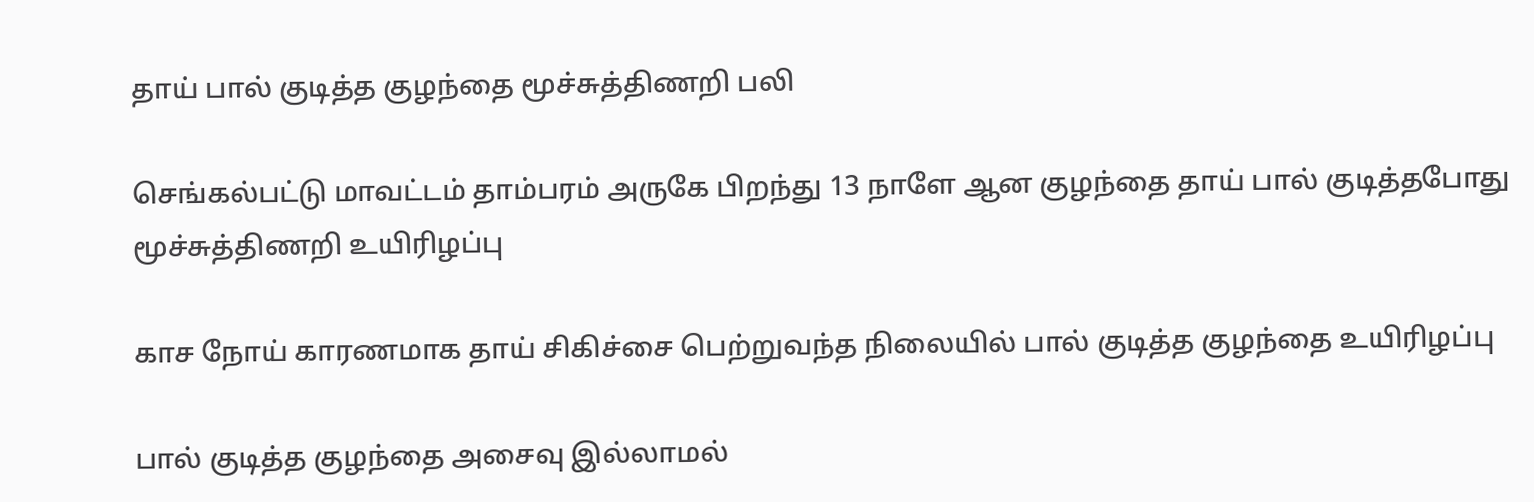தாய் பால் குடித்த குழந்தை மூச்சுத்திணறி பலி

செங்கல்பட்டு மாவட்டம் தாம்பரம் அருகே பிறந்து 13 நாளே ஆன குழந்தை தாய் பால் குடித்தபோது மூச்சுத்திணறி உயிரிழப்பு

காச நோய் காரணமாக தாய் சிகிச்சை பெற்றுவந்த நிலையில் பால் குடித்த குழந்தை உயிரிழப்பு

பால் குடித்த குழந்தை அசைவு இல்லாமல்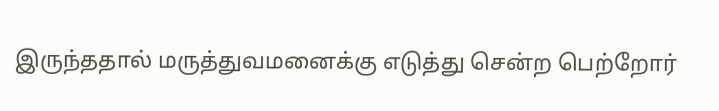இருந்ததால் மருத்துவமனைக்கு எடுத்து சென்ற பெற்றோர்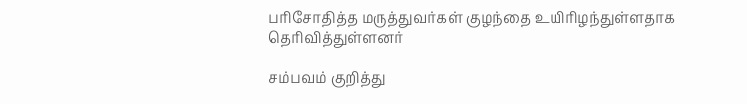பரிசோதித்த மருத்துவர்கள் குழந்தை உயிரிழந்துள்ளதாக தெரிவித்துள்ளனர்

சம்பவம் குறித்து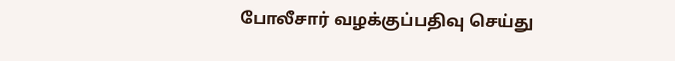போலீசார் வழக்குப்பதிவு செய்து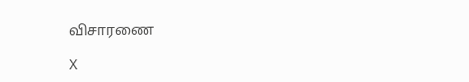விசாரணை

X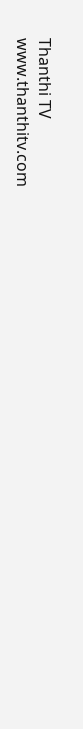Thanthi TV
www.thanthitv.com